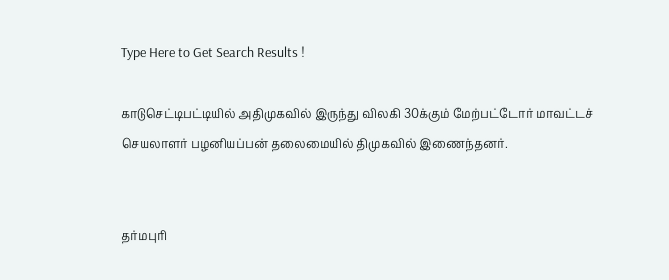Type Here to Get Search Results !

காடுசெட்டிபட்டியில் அதிமுகவில் இருந்து விலகி 30க்கும் மேற்பட்டோர் மாவட்டச் செயலாளர் பழனியப்பன் தலைமையில் திமுகவில் இணைந்தனர்.


தர்மபுரி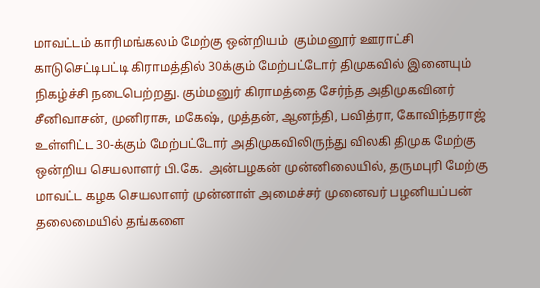மாவட்டம் காரிமங்கலம் மேற்கு ஒன்றியம்  கும்மனூர் ஊராட்சி காடுசெட்டிபட்டி கிராமத்தில் 30க்கும் மேற்பட்டோர் திமுகவில் இனையும் நிகழ்ச்சி நடைபெற்றது. கும்மனுர் கிராமத்தை சேர்ந்த அதிமுகவினர்  சீனிவாசன், முனிராசு, மகேஷ், முத்தன், ஆனந்தி, பவித்ரா, கோவிந்தராஜ் உள்ளிட்ட 30-க்கும் மேற்பட்டோர் அதிமுகவிலிருந்து விலகி திமுக மேற்கு ஒன்றிய செயலாளர் பி.கே.  அன்பழகன் முன்னிலையில், தருமபுரி மேற்கு மாவட்ட கழக செயலாளர் முன்னாள் அமைச்சர் முனைவர் பழனியப்பன் தலைமையில் தங்களை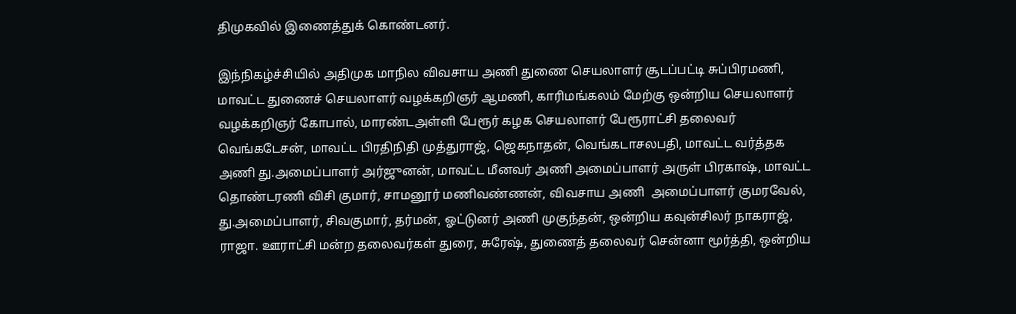திமுகவில் இணைத்துக் கொண்டனர்.

இந்நிகழ்ச்சியில் அதிமுக மாநில விவசாய அணி துணை செயலாளர் சூடப்பட்டி சுப்பிரமணி, மாவட்ட துணைச் செயலாளர் வழக்கறிஞர் ஆமணி, காரிமங்கலம் மேற்கு ஒன்றிய செயலாளர் வழக்கறிஞர் கோபால், மாரண்டஅள்ளி பேரூர் கழக செயலாளர் பேரூராட்சி தலைவர் வெங்கடேசன், மாவட்ட பிரதிநிதி முத்துராஜ், ஜெகநாதன், வெங்கடாசலபதி, மாவட்ட வர்த்தக அணி து.அமைப்பாளர் அர்ஜுனன், மாவட்ட மீனவர் அணி அமைப்பாளர் அருள் பிரகாஷ், மாவட்ட தொண்டரணி விசி குமார், சாமனூர் மணிவண்ணன், விவசாய அணி  அமைப்பாளர் குமரவேல், து.அமைப்பாளர், சிவகுமார், தர்மன், ஓட்டுனர் அணி முகுந்தன், ஒன்றிய கவுன்சிலர் நாகராஜ், ராஜா. ஊராட்சி மன்ற தலைவர்கள் துரை, சுரேஷ், துணைத் தலைவர் சென்னா மூர்த்தி, ஒன்றிய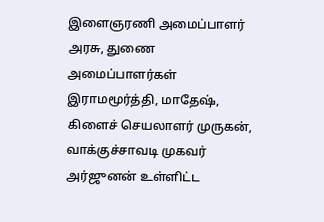இளைஞரணி அமைப்பாளர் அரசு, துணை அமைப்பாளர்கள் இராமமூர்த்தி, மாதேஷ், கிளைச் செயலாளர் முருகன், வாக்குச்சாவடி முகவர் அர்ஜுனன் உள்ளிட்ட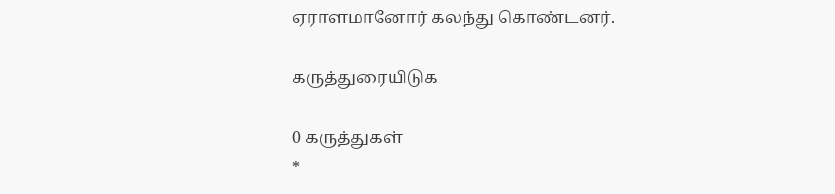ஏராளமானோர் கலந்து கொண்டனர்.

கருத்துரையிடுக

0 கருத்துகள்
*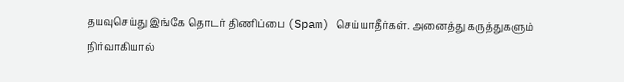தயவுசெய்து இங்கே தொடர் திணிப்பை (Spam) செய்யாதீர்கள். அனைத்து கருத்துகளும் நிர்வாகியால்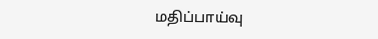மதிப்பாய்வு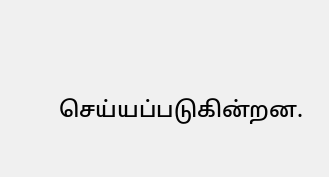செய்யப்படுகின்றன.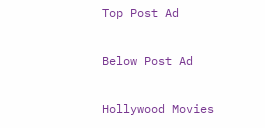Top Post Ad

Below Post Ad

Hollywood Movies